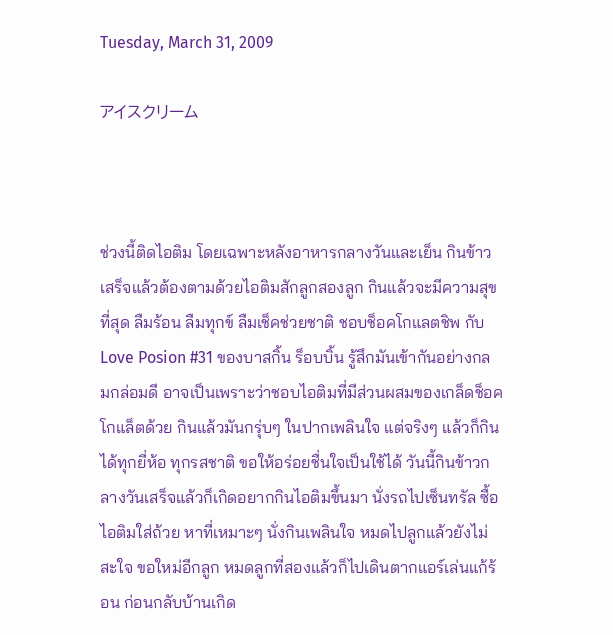Tuesday, March 31, 2009

アイスクリーム



ช่วงนี้ติดไอติม โดยเฉพาะหลังอาหารกลางวันและเย็น กินข้าวเสร็จแล้วต้องตามด้วยไอติมสักลูกสองลูก กินแล้วจะมีความสุขที่สุด ลืมร้อน ลืมทุกข์ ลืมเช็คช่วยชาติ ชอบช็อคโกแลตชิพ กับ Love Posion #31 ของบาสกิ้น ร็อบบิ้น รู้สึกมันเข้ากันอย่างกลมกล่อมดี อาจเป็นเพราะว่าชอบไอติมที่มีส่วนผสมของเกล็ดช็อคโกแล็ตด้วย กินแล้วมันกรุ่บๆ ในปากเพลินใจ แต่จริงๆ แล้วก็กินได้ทุกยี่ห้อ ทุกรสชาติ ขอให้อร่อยชื่นใจเป็นใช้ได้ วันนี้กินข้าวกลางวันเสร็จแล้วก็เกิดอยากกินไอติมขึ้นมา นั่งรถไปเซ็นทรัล ซื้อไอติมใส่ถ้วย หาที่เหมาะๆ นั่งกินเพลินใจ หมดไปลูกแล้วยังไม่สะใจ ขอใหม่อีกลูก หมดลูกที่สองแล้วก็ไปเดินตากแอร์เล่นแก้ร้อน ก่อนกลับบ้านเกิด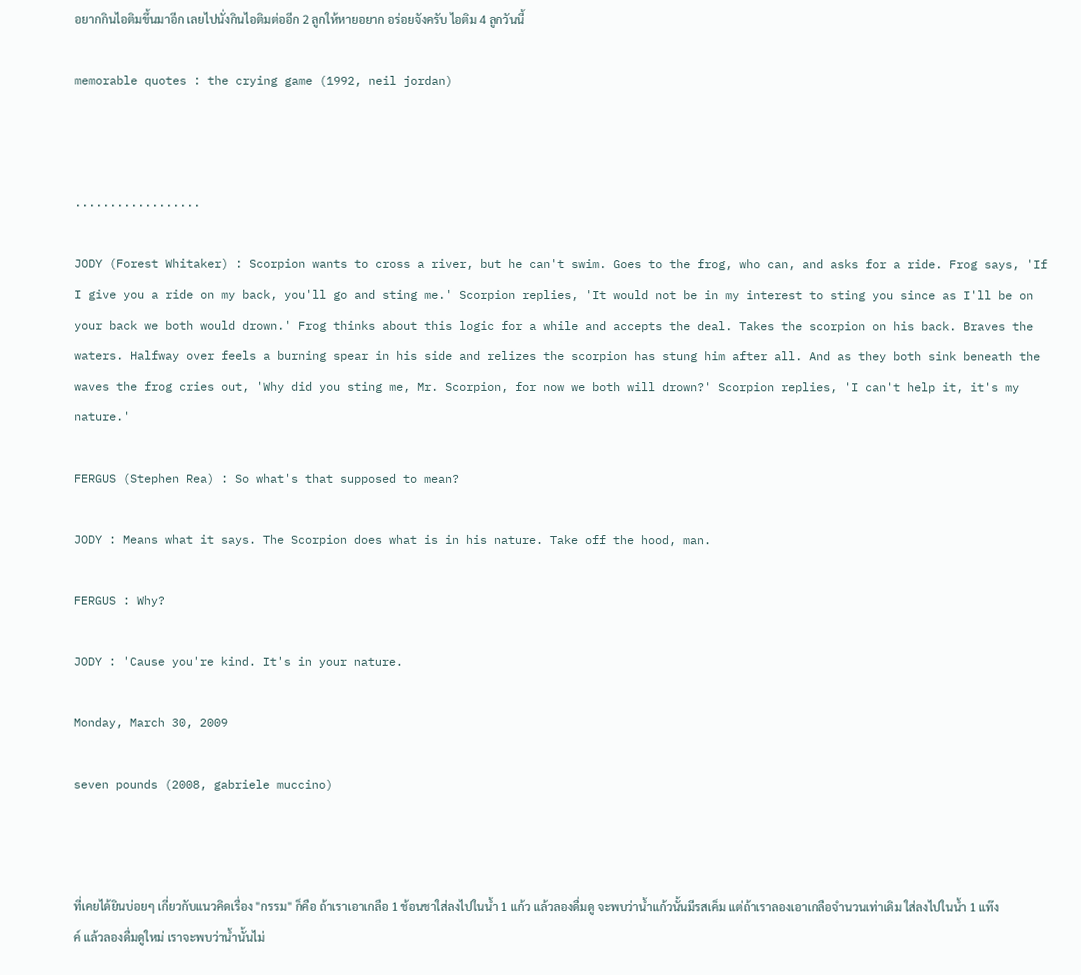อยากกินไอติมขึ้นมาอีก เลยไปนั่งกินไอติมต่ออีก 2 ลูกให้หายอยาก อร่อยจังครับ ไอติม 4 ลูกวันนี้

memorable quotes : the crying game (1992, neil jordan)



..................

JODY (Forest Whitaker) : Scorpion wants to cross a river, but he can't swim. Goes to the frog, who can, and asks for a ride. Frog says, 'If I give you a ride on my back, you'll go and sting me.' Scorpion replies, 'It would not be in my interest to sting you since as I'll be on your back we both would drown.' Frog thinks about this logic for a while and accepts the deal. Takes the scorpion on his back. Braves the waters. Halfway over feels a burning spear in his side and relizes the scorpion has stung him after all. And as they both sink beneath the waves the frog cries out, 'Why did you sting me, Mr. Scorpion, for now we both will drown?' Scorpion replies, 'I can't help it, it's my nature.'

FERGUS (Stephen Rea) : So what's that supposed to mean?

JODY : Means what it says. The Scorpion does what is in his nature. Take off the hood, man.

FERGUS : Why?

JODY : 'Cause you're kind. It's in your nature.

Monday, March 30, 2009

seven pounds (2008, gabriele muccino)



ที่เคยได้ยินบ่อยๆ เกี่ยวกับแนวคิดเรื่อง "กรรม" ก็คือ ถ้าเราเอาเกลือ 1 ช้อนชาใส่ลงไปในน้ำ 1 แก้ว แล้วลองดื่มดู จะพบว่าน้ำแก้วนั้นมีรสเค็ม แต่ถ้าเราลองเอาเกลือจำนวนเท่าเดิม ใส่ลงไปในน้ำ 1 แท๊งค์ แล้วลองดื่มดูใหม่ เราจะพบว่าน้ำนั้นไม่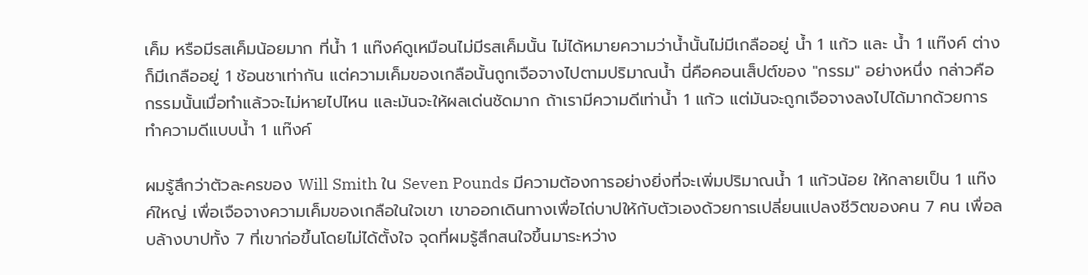เค็ม หรือมีรสเค็มน้อยมาก ที่น้ำ 1 แท๊งค์ดูเหมือนไม่มีรสเค็มนั้น ไม่ได้หมายความว่าน้ำนั้นไม่มีเกลืออยู่ น้ำ 1 แก้ว และ น้ำ 1 แท๊งค์ ต่างก็มีเกลืออยู่ 1 ช้อนชาเท่ากัน แต่ความเค็มของเกลือนั้นถูกเจือจางไปตามปริมาณน้ำ นี่คือคอนเส็ปต์ของ "กรรม" อย่างหนึ่ง กล่าวคือ กรรมนั้นเมื่อทำแล้วจะไม่หายไปไหน และมันจะให้ผลเด่นชัดมาก ถ้าเรามีความดีเท่าน้ำ 1 แก้ว แต่มันจะถูกเจือจางลงไปได้มากด้วยการทำความดีแบบน้ำ 1 แท๊งค์

ผมรู้สึกว่าตัวละครของ Will Smith ใน Seven Pounds มีความต้องการอย่างยิ่งที่จะเพิ่มปริมาณน้ำ 1 แก้วน้อย ให้กลายเป็น 1 แท๊งค์ใหญ่ เพื่อเจือจางความเค็มของเกลือในใจเขา เขาออกเดินทางเพื่อไถ่บาปให้กับตัวเองด้วยการเปลี่ยนแปลงชีวิตของคน 7 คน เพื่อลบล้างบาปทั้ง 7 ที่เขาก่อขึ้นโดยไม่ได้ตั้งใจ จุดที่ผมรู้สึกสนใจขึ้นมาระหว่าง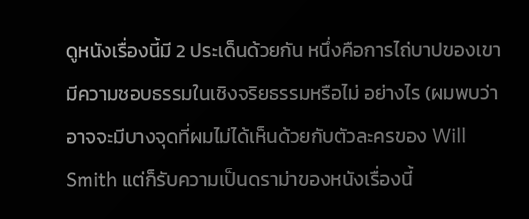ดูหนังเรื่องนี้มี 2 ประเด็นด้วยกัน หนึ่งคือการไถ่บาปของเขามีความชอบธรรมในเชิงจริยธรรมหรือไม่ อย่างไร (ผมพบว่า อาจจะมีบางจุดที่ผมไม่ได้เห็นด้วยกับตัวละครของ Will Smith แต่ก็รับความเป็นดราม่าของหนังเรื่องนี้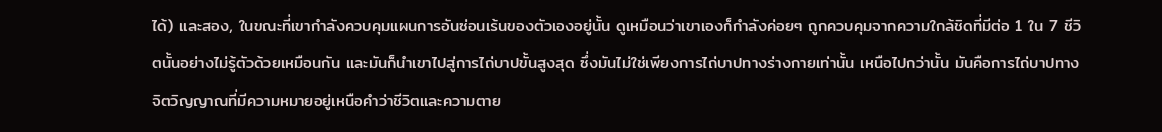ได้) และสอง, ในขณะที่เขากำลังควบคุมแผนการอันซ่อนเร้นของตัวเองอยู่นั้น ดูเหมือนว่าเขาเองก็กำลังค่อยๆ ถูกควบคุมจากความใกล้ชิดที่มีต่อ 1 ใน 7 ชีวิตนั้นอย่างไม่รู้ตัวด้วยเหมือนกัน และมันก็นำเขาไปสู่การไถ่บาปขั้นสูงสุด ซึ่งมันไม่ใช่เพียงการไถ่บาปทางร่างกายเท่านั้น เหนือไปกว่านั้น มันคือการไถ่บาปทางจิตวิญญาณที่มีความหมายอยู่เหนือคำว่าชีวิตและความตาย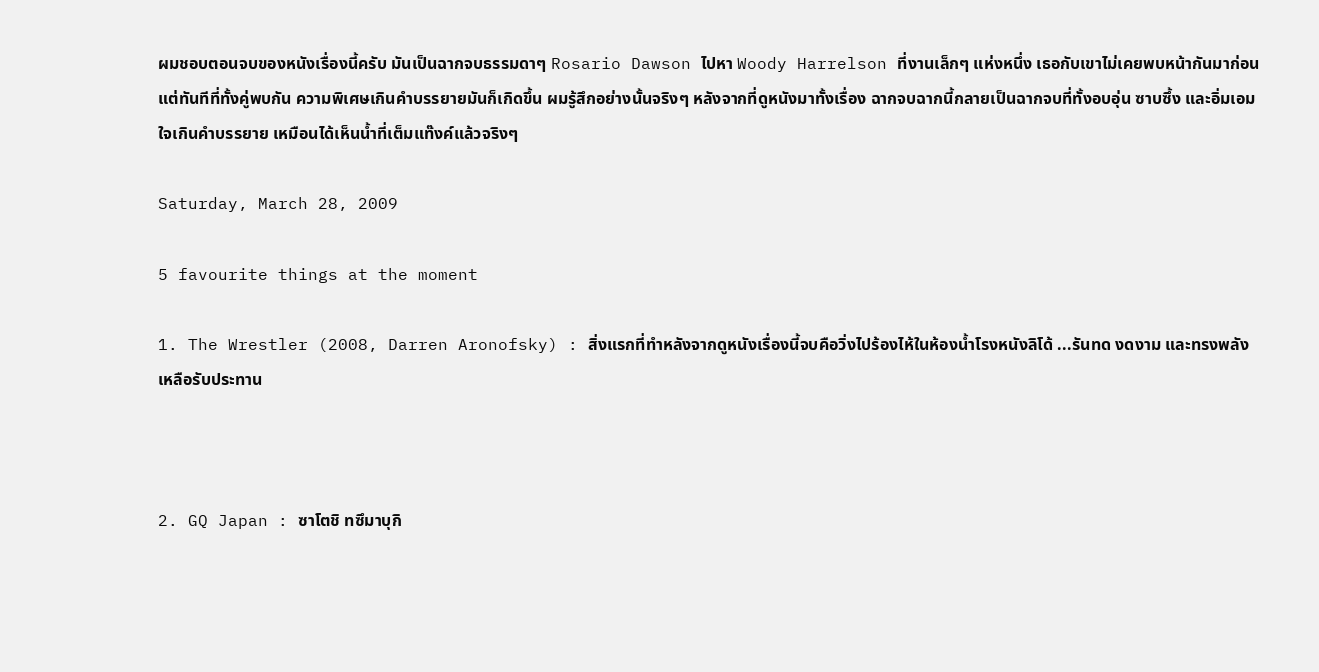ผมชอบตอนจบของหนังเรื่องนี้ครับ มันเป็นฉากจบธรรมดาๆ Rosario Dawson ไปหา Woody Harrelson ที่งานเล็กๆ แห่งหนึ่ง เธอกับเขาไม่เคยพบหน้ากันมาก่อน แต่ทันทีที่ทั้งคู่พบกัน ความพิเศษเกินคำบรรยายมันก็เกิดขึ้น ผมรู้สึกอย่างนั้นจริงๆ หลังจากที่ดูหนังมาทั้งเรื่อง ฉากจบฉากนี้กลายเป็นฉากจบที่ทั้งอบอุ่น ซาบซึ้ง และอิ่มเอมใจเกินคำบรรยาย เหมือนได้เห็นน้ำที่เต็มแท๊งค์แล้วจริงๆ

Saturday, March 28, 2009

5 favourite things at the moment

1. The Wrestler (2008, Darren Aronofsky) : สิ่งแรกที่ทำหลังจากดูหนังเรื่องนี้จบคือวิ่งไปร้องไห้ในห้องน้ำโรงหนังลิโด้ ...รันทด งดงาม และทรงพลังเหลือรับประทาน



2. GQ Japan : ซาโตชิ ทซึมาบุกิ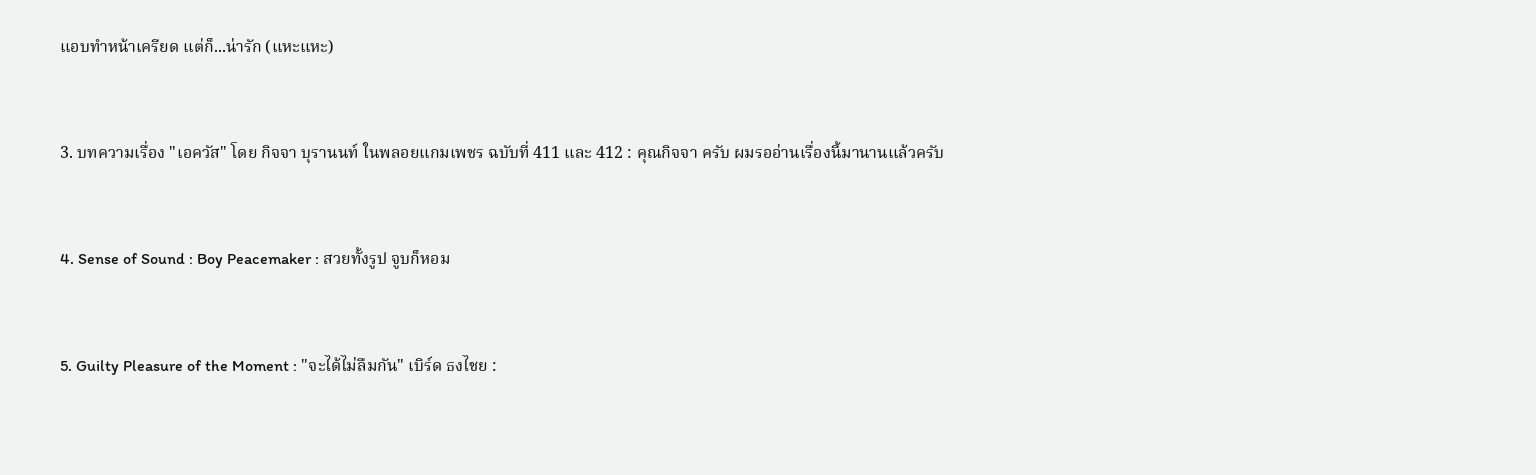แอบทำหน้าเครียด แต่ก็...น่ารัก (แหะแหะ)



3. บทความเรื่อง "เอควัส" โดย กิจจา บุรานนท์ ในพลอยแกมเพชร ฉบับที่ 411 และ 412 : คุณกิจจา ครับ ผมรออ่านเรื่องนี้มานานแล้วครับ



4. Sense of Sound : Boy Peacemaker : สวยทั้งรูป จูบก็หอม



5. Guilty Pleasure of the Moment : "จะได้ไม่ลืมกัน" เบิร์ด ธงไชย :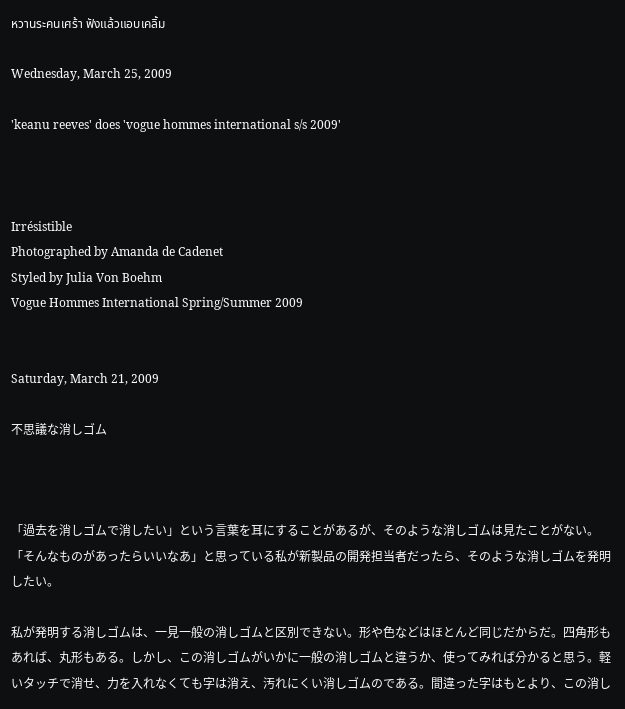หวานระคนเศร้า ฟังแล้วแอบเคลิ้ม

Wednesday, March 25, 2009

'keanu reeves' does 'vogue hommes international s/s 2009'



Irrésistible
Photographed by Amanda de Cadenet
Styled by Julia Von Boehm
Vogue Hommes International Spring/Summer 2009


Saturday, March 21, 2009

不思議な消しゴム



「過去を消しゴムで消したい」という言葉を耳にすることがあるが、そのような消しゴムは見たことがない。「そんなものがあったらいいなあ」と思っている私が新製品の開発担当者だったら、そのような消しゴムを発明したい。

私が発明する消しゴムは、一見一般の消しゴムと区別できない。形や色などはほとんど同じだからだ。四角形もあれば、丸形もある。しかし、この消しゴムがいかに一般の消しゴムと違うか、使ってみれば分かると思う。軽いタッチで消せ、力を入れなくても字は消え、汚れにくい消しゴムのである。間違った字はもとより、この消し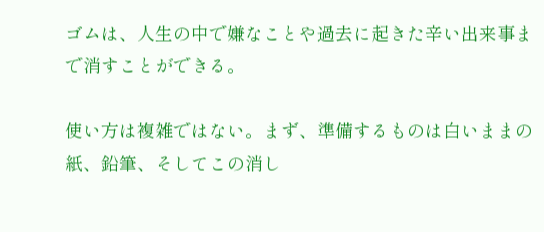ゴムは、人生の中で嫌なことや過去に起きた辛い出来事まで消すことができる。

使い方は複雑ではない。まず、準備するものは白いままの紙、鉛筆、そしてこの消し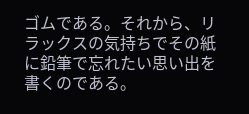ゴムである。それから、リラックスの気持ちでその紙に鉛筆で忘れたい思い出を書くのである。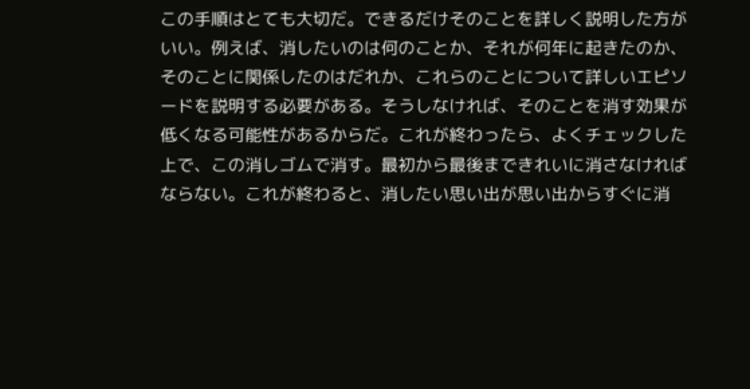この手順はとても大切だ。できるだけそのことを詳しく説明した方がいい。例えば、消したいのは何のことか、それが何年に起きたのか、そのことに関係したのはだれか、これらのことについて詳しいエピソードを説明する必要がある。そうしなければ、そのことを消す効果が低くなる可能性があるからだ。これが終わったら、よくチェックした上で、この消しゴムで消す。最初から最後まできれいに消さなければならない。これが終わると、消したい思い出が思い出からすぐに消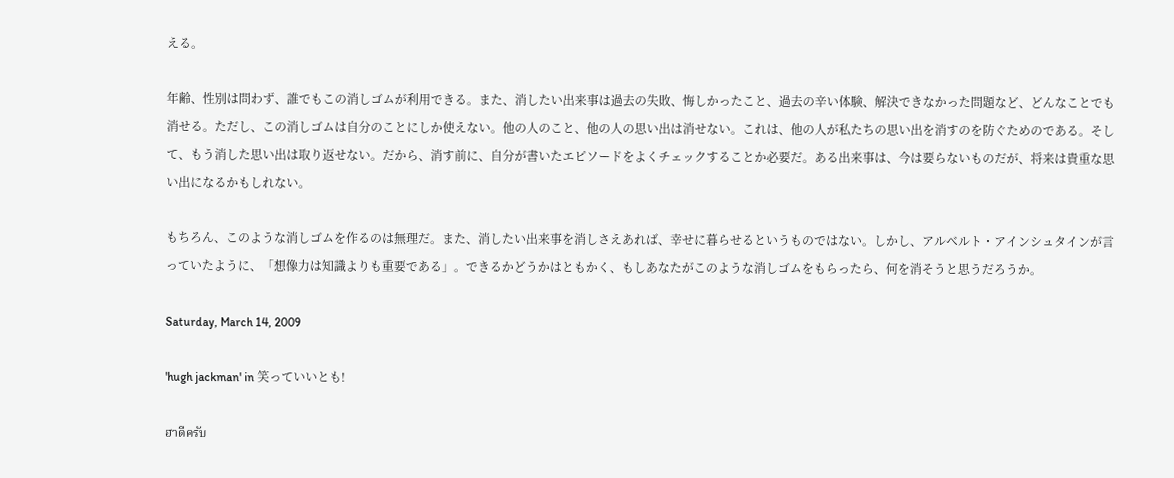える。

年齢、性別は問わず、誰でもこの消しゴムが利用できる。また、消したい出来事は過去の失敗、悔しかったこと、過去の辛い体験、解決できなかった問題など、どんなことでも消せる。ただし、この消しゴムは自分のことにしか使えない。他の人のこと、他の人の思い出は消せない。これは、他の人が私たちの思い出を消すのを防ぐためのである。そして、もう消した思い出は取り返せない。だから、消す前に、自分が書いたエピソードをよくチェックすることか必要だ。ある出来事は、今は要らないものだが、将来は貴重な思い出になるかもしれない。

もちろん、このような消しゴムを作るのは無理だ。また、消したい出来事を消しさえあれば、幸せに暮らせるというものではない。しかし、アルベルト・アインシュタインが言っていたように、「想像力は知識よりも重要である」。できるかどうかはともかく、もしあなたがこのような消しゴムをもらったら、何を消そうと思うだろうか。

Saturday, March 14, 2009

'hugh jackman' in 笑っていいとも!

ฮาดีครับ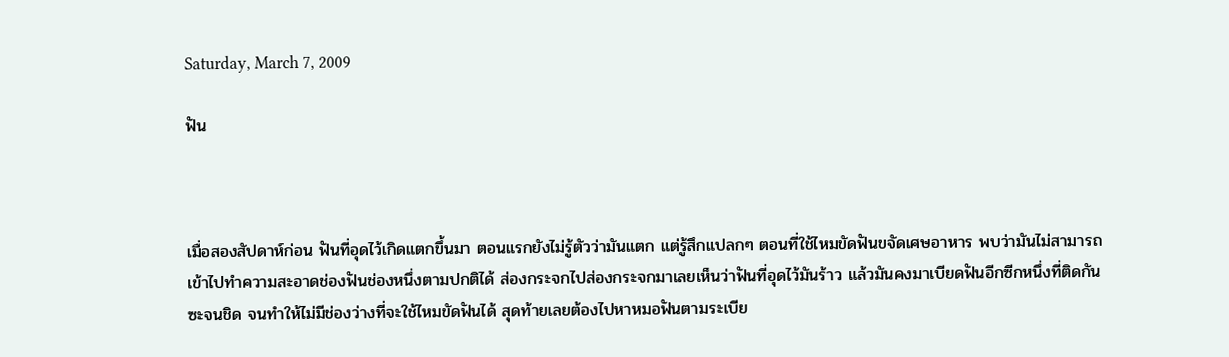Saturday, March 7, 2009

ฟัน



เมื่อสองสัปดาห์ก่อน ฟันที่อุดไว้เกิดแตกขึ้นมา ตอนแรกยังไม่รู้ตัวว่ามันแตก แต่รู้สึกแปลกๆ ตอนที่ใช้ไหมขัดฟันขจัดเศษอาหาร พบว่ามันไม่สามารถเข้าไปทำความสะอาดช่องฟันช่องหนึ่งตามปกติได้ ส่องกระจกไปส่องกระจกมาเลยเห็นว่าฟันที่อุดไว้มันร้าว แล้วมันคงมาเบียดฟันอีกซีกหนึ่งที่ติดกันซะจนชิด จนทำให้ไม่มีช่องว่างที่จะใช้ไหมขัดฟันได้ สุดท้ายเลยต้องไปหาหมอฟันตามระเบีย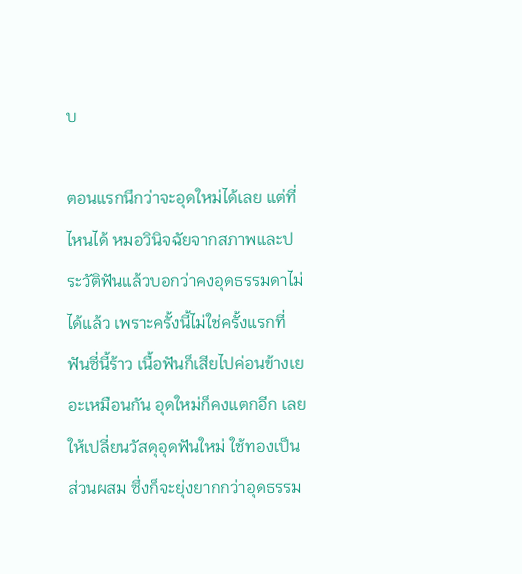บ

ตอนแรกนึกว่าจะอุดใหม่ได้เลย แต่ที่ไหนได้ หมอวินิจฉัยจากสภาพและประวัติฟันแล้วบอกว่าคงอุดธรรมดาไม่ได้แล้ว เพราะครั้งนี้ไม่ใช่ครั้งแรกที่ฟันซี่นี้ร้าว เนื้อฟันก็เสียไปค่อนข้างเยอะเหมือนกัน อุดใหม่ก็คงแตกอีก เลยให้เปลี่ยนวัสดุอุดฟันใหม่ ใช้ทองเป็นส่วนผสม ซึ่งก็จะยุ่งยากกว่าอุดธรรม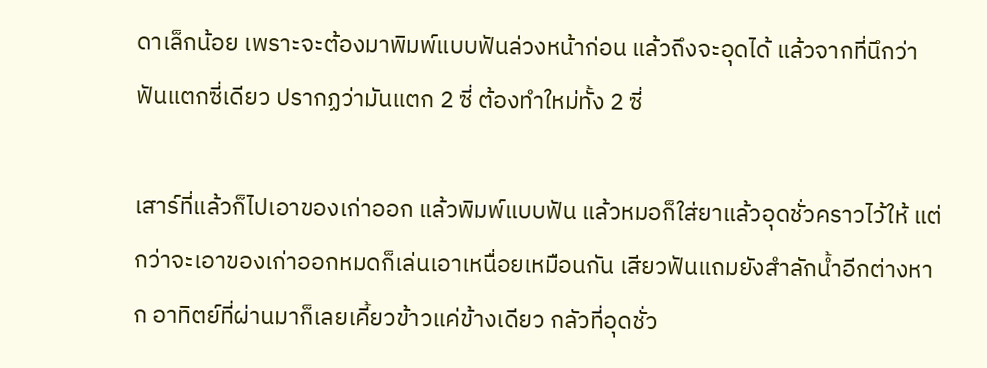ดาเล็กน้อย เพราะจะต้องมาพิมพ์แบบฟันล่วงหน้าก่อน แล้วถึงจะอุดได้ แล้วจากที่นึกว่าฟันแตกซี่เดียว ปรากฏว่ามันแตก 2 ซี่ ต้องทำใหม่ทั้ง 2 ซี่

เสาร์ที่แล้วก็ไปเอาของเก่าออก แล้วพิมพ์แบบฟัน แล้วหมอก็ใส่ยาแล้วอุดชั่วคราวไว้ให้ แต่กว่าจะเอาของเก่าออกหมดก็เล่นเอาเหนื่อยเหมือนกัน เสียวฟันแถมยังสำลักน้ำอีกต่างหาก อาทิตย์ที่ผ่านมาก็เลยเคี้ยวข้าวแค่ข้างเดียว กลัวที่อุดชั่ว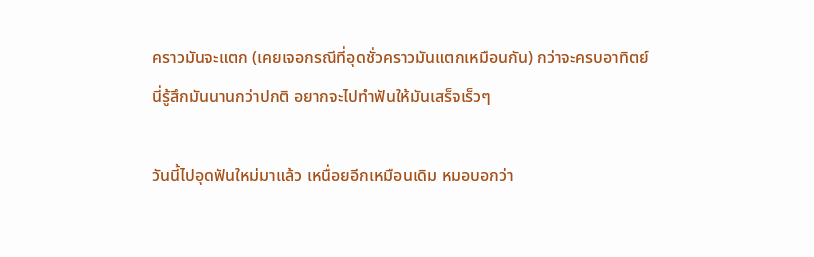คราวมันจะแตก (เคยเจอกรณีที่อุดชั่วคราวมันแตกเหมือนกัน) กว่าจะครบอาทิตย์นี่รู้สึกมันนานกว่าปกติ อยากจะไปทำฟันให้มันเสร็จเร็วๆ

วันนี้ไปอุดฟันใหม่มาแล้ว เหนื่อยอีกเหมือนเดิม หมอบอกว่า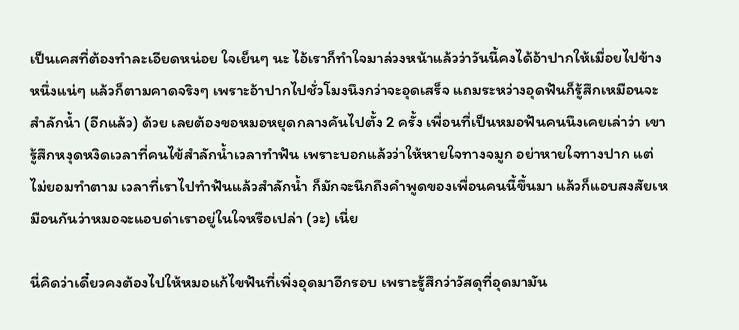เป็นเคสที่ต้องทำละเอียดหน่อย ใจเย็นๆ นะ ไอ้เราก็ทำใจมาล่วงหน้าแล้วว่าวันนี้คงได้อ้าปากให้เมื่อยไปข้างหนึ่งแน่ๆ แล้วก็ตามคาดจริงๆ เพราะอ้าปากไปชั่วโมงนึงกว่าจะอุดเสร็จ แถมระหว่างอุดฟันก็รู้สึกเหมือนจะสำลักน้ำ (อีกแล้ว) ด้วย เลยต้องขอหมอหยุดกลางคันไปตั้ง 2 ครั้ง เพื่อนที่เป็นหมอฟันคนนึงเคยเล่าว่า เขารู้สึกหงุดหงิดเวลาที่คนไข้สำลักน้ำเวลาทำฟัน เพราะบอกแล้วว่าให้หายใจทางจมูก อย่าหายใจทางปาก แต่ไม่ยอมทำตาม เวลาที่เราไปทำฟันแล้วสำลักน้ำ ก็มักจะนึกถึงคำพูดของเพื่อนคนนี้ขึ้นมา แล้วก็แอบสงสัยเหมือนกันว่าหมอจะแอบด่าเราอยู่ในใจหรือเปล่า (วะ) เนี่ย

นี่คิดว่าเดี๋ยวคงต้องไปให้หมอแก้ไขฟันที่เพิ่งอุดมาอีกรอบ เพราะรู้สึกว่าวัสดุที่อุดมามัน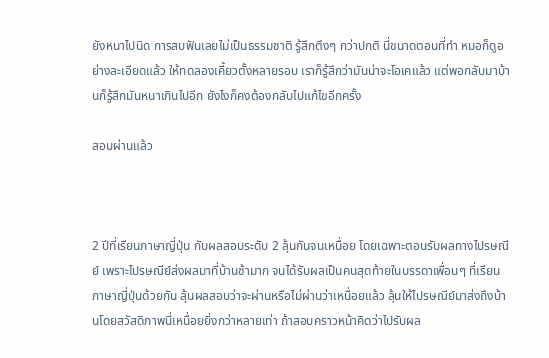ยังหนาไปนิด การสบฟันเลยไม่เป็นธรรมชาติ รู้สึกตึงๆ กว่าปกติ นี่ขนาดตอนที่ทำ หมอก็ดูอย่างละเอียดแล้ว ให้ทดลองเคี้ยวตั้งหลายรอบ เราก็รู้สึกว่ามันน่าจะโอเคแล้ว แต่พอกลับมาบ้านก็รู้สึกมันหนาเกินไปอีก ยังไงก็คงต้องกลับไปแก้ไขอีกครั้ง

สอบผ่านแล้ว



2 ปีที่เรียนภาษาญี่ปุ่น กับผลสอบระดับ 2 ลุ้นกันจนเหนื่อย โดยเฉพาะตอนรับผลทางไปรษณีย์ เพราะไปรษณีย์ส่งผลมาที่บ้านช้ามาก จนได้รับผลเป็นคนสุดท้ายในบรรดาเพื่อนๆ ที่เรียนภาษาญี่ปุ่นด้วยกัน ลุ้นผลสอบว่าจะผ่านหรือไม่ผ่านว่าเหนื่อยแล้ว ลุ้นให้ไปรษณีย์มาส่งถึงบ้านโดยสวัสดิภาพนี่เหนื่อยยิ่งกว่าหลายเท่า ถ้าสอบคราวหน้าคิดว่าไปรับผล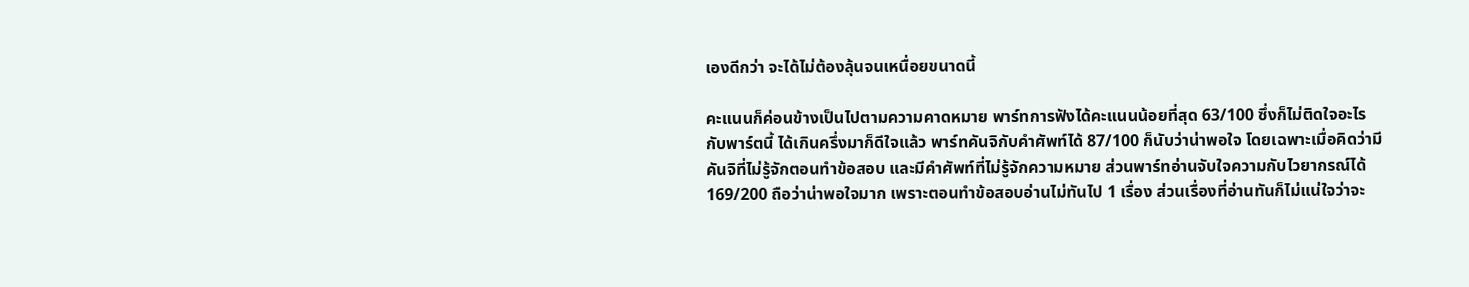เองดีกว่า จะได้ไม่ต้องลุ้นจนเหนื่อยขนาดนี้

คะแนนก็ค่อนข้างเป็นไปตามความคาดหมาย พาร์ทการฟังได้คะแนนน้อยที่สุด 63/100 ซึ่งก็ไม่ติดใจอะไรกับพาร์ตนี้ ได้เกินครึ่งมาก็ดีใจแล้ว พาร์ทคันจิกับคำศัพท์ได้ 87/100 ก็นับว่าน่าพอใจ โดยเฉพาะเมื่อคิดว่ามีคันจิที่ไม่รู้จักตอนทำข้อสอบ และมีคำศัพท์ที่ไม่รู้จักความหมาย ส่วนพาร์ทอ่านจับใจความกับไวยากรณ์ได้ 169/200 ถือว่าน่าพอใจมาก เพราะตอนทำข้อสอบอ่านไม่ทันไป 1 เรื่อง ส่วนเรื่องที่อ่านทันก็ไม่แน่ใจว่าจะ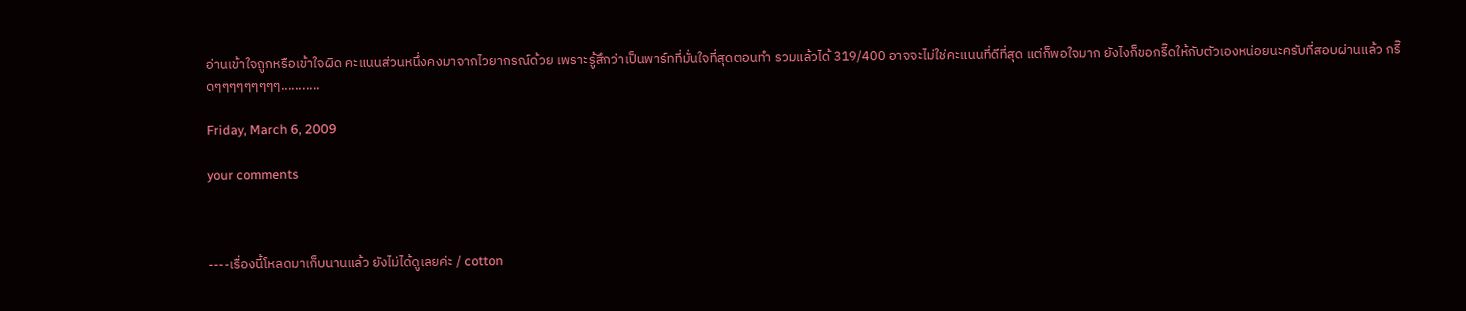อ่านเข้าใจถูกหรือเข้าใจผิด คะแนนส่วนหนึ่งคงมาจากไวยากรณ์ด้วย เพราะรู้สึกว่าเป็นพาร์ทที่มั่นใจที่สุดตอนทำ รวมแล้วได้ 319/400 อาจจะไม่ใช่คะแนนที่ดีที่สุด แต่ก็พอใจมาก ยังไงก็ขอกรี๊ดให้กับตัวเองหน่อยนะครับที่สอบผ่านแล้ว กรี๊ดๆๆๆๆๆๆๆๆๆ...........

Friday, March 6, 2009

your comments



----เรื่องนี้โหลดมาเก็บนานแล้ว ยังไม่ได้ดูเลยค่ะ / cotton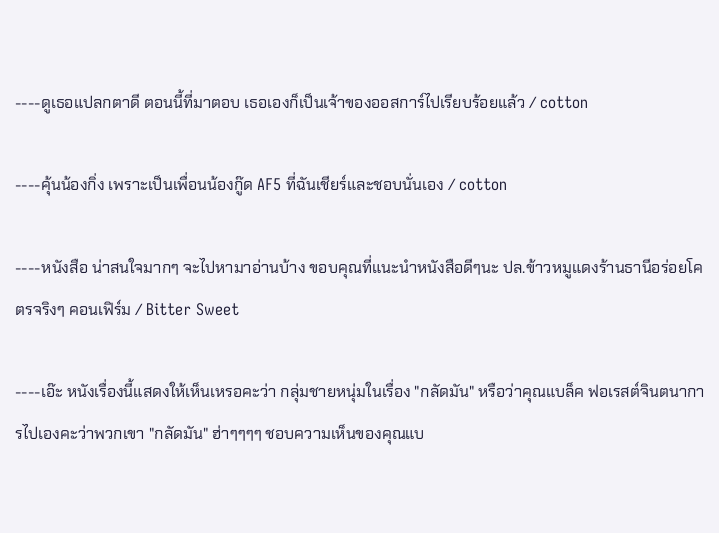----ดูเธอแปลกตาดี ตอนนี้ที่มาตอบ เธอเองก็เป็นเจ้าของออสการ์ไปเรียบร้อยแล้ว / cotton

----คุ้นน้องกิ่ง เพราะเป็นเพื่อนน้องกู๊ด AF5 ที่ฉันเชียร์และชอบนั่นเอง / cotton

----หนังสือ น่าสนใจมากๆ จะไปหามาอ่านบ้าง ขอบคุณที่แนะนำหนังสือดีๆนะ ปล.ข้าวหมูแดงร้านธานีอร่อยโคตรจริงๆ คอนเฟิร์ม / Bitter Sweet

----เอ๊ะ หนังเรื่องนี้แสดงให้เห็นเหรอคะว่า กลุ่มชายหนุ่มในเรื่อง "กลัดมัน" หรือว่าคุณแบล็ค ฟอเรสต์จินตนาการไปเองคะว่าพวกเขา "กลัดมัน" ฮ่าๆๆๆๆ ชอบความเห็นของคุณแบ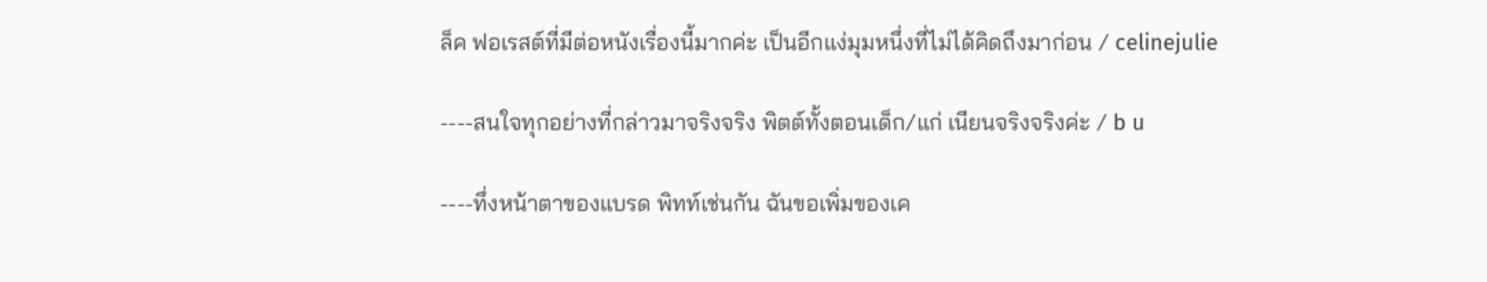ล็ค ฟอเรสต์ที่มีต่อหนังเรื่องนี้มากค่ะ เป็นอีกแง่มุมหนึ่งที่ไม่ได้คิดถึงมาก่อน / celinejulie

----สนใจทุกอย่างที่กล่าวมาจริงจริง พิตต์ทั้งตอนเด็ก/แก่ เนียนจริงจริงค่ะ / b u

----ทึ่งหน้าตาของแบรด พิทท์เช่นกัน ฉันขอเพิ่มของเค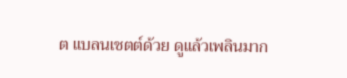ต แบลนเชตต์ด้วย ดูแล้วเพลินมาก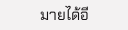มายได้อี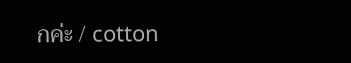กค่ะ / cotton